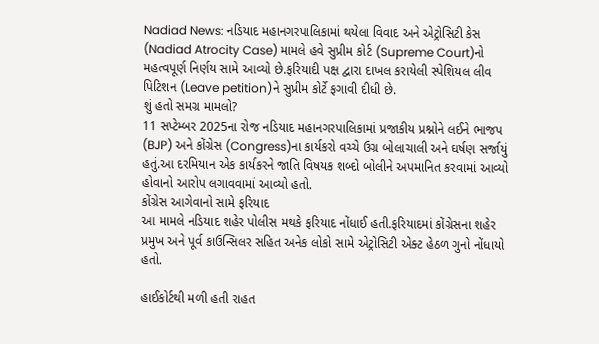Nadiad News: નડિયાદ મહાનગરપાલિકામાં થયેલા વિવાદ અને એટ્રોસિટી કેસ (Nadiad Atrocity Case) મામલે હવે સુપ્રીમ કોર્ટ (Supreme Court)નો મહત્વપૂર્ણ નિર્ણય સામે આવ્યો છે.ફરિયાદી પક્ષ દ્વારા દાખલ કરાયેલી સ્પેશિયલ લીવ પિટિશન (Leave petition)ને સુપ્રીમ કોર્ટે ફગાવી દીધી છે.
શું હતો સમગ્ર મામલો?
11 સપ્ટેમ્બર 2025ના રોજ નડિયાદ મહાનગરપાલિકામાં પ્રજાકીય પ્રશ્નોને લઈને ભાજપ (BJP) અને કોંગ્રેસ (Congress)ના કાર્યકરો વચ્ચે ઉગ્ર બોલાચાલી અને ઘર્ષણ સર્જાયું હતું.આ દરમિયાન એક કાર્યકરને જાતિ વિષયક શબ્દો બોલીને અપમાનિત કરવામાં આવ્યો હોવાનો આરોપ લગાવવામાં આવ્યો હતો.
કોંગ્રેસ આગેવાનો સામે ફરિયાદ
આ મામલે નડિયાદ શહેર પોલીસ મથકે ફરિયાદ નોંધાઈ હતી.ફરિયાદમાં કોંગ્રેસના શહેર પ્રમુખ અને પૂર્વ કાઉન્સિલર સહિત અનેક લોકો સામે એટ્રોસિટી એક્ટ હેઠળ ગુનો નોંધાયો હતો.

હાઈકોર્ટથી મળી હતી રાહત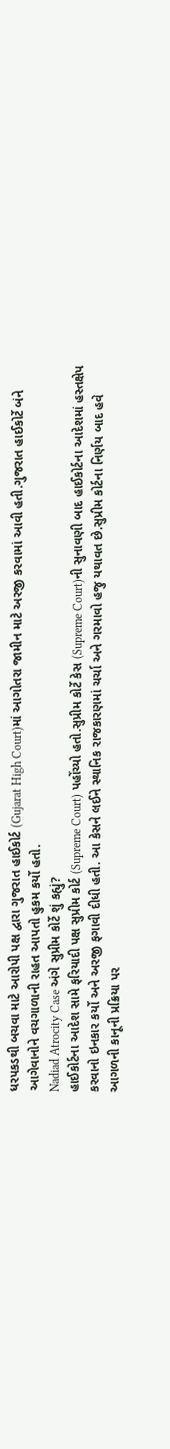ધરપકડથી બચવા માટે આરોપી પક્ષ દ્વારા ગુજરાત હાઈકોર્ટ (Gujarat High Court)માં આગોતરા જામીન માટે અરજી કરવામાં આવી હતી.ગુજરાત હાઈકોર્ટે બંને આગેવાનોને વચગાળાની રાહત આપતો હુકમ કર્યો હતો.
Nadiad Atrocity Case અંગે સુપ્રીમ કોર્ટે શું કહ્યું?
હાઈકોર્ટના આદેશ સામે ફરિયાદી પક્ષ સુપ્રીમ કોર્ટ (Supreme Court) પહોંચ્યો હતો.સુપ્રીમ કોર્ટે કેસ (Supreme Court)ની સુનાવણી બાદ હાઈકોર્ટના આદેશમાં હસ્તક્ષેપ કરવાનો ઇનકાર કર્યો અને અરજી ફગાવી દીધી હતી. આ કેસને લઈને સ્થાનિક રાજકારણમાં ચર્ચા અને ગરમાવો હજુ યથાવત છે.સુપ્રીમ કોર્ટના નિર્ણય બાદ હવે આગળની કાનૂની પ્રક્રિયા પર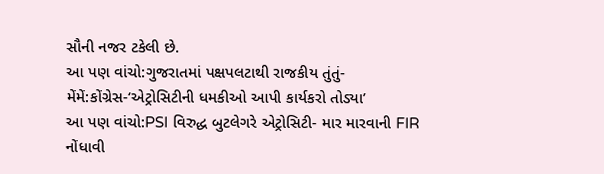સૌની નજર ટકેલી છે.
આ પણ વાંચો:ગુજરાતમાં પક્ષપલટાથી રાજકીય તુંતું-મેંમેં:કોંગ્રેસ-‘એટ્રોસિટીની ધમકીઓ આપી કાર્યકરો તોડ્યા’
આ પણ વાંચો:PSI વિરુદ્ધ બુટલેગરે એટ્રોસિટી- માર મારવાની FIR નોંધાવી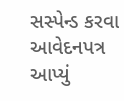સસ્પેન્ડ કરવા આવેદનપત્ર આપ્યું